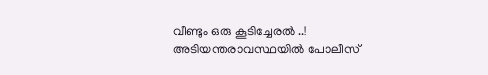വീണ്ടും ഒരു കൂടിച്ചേരൽ ..! അടിയന്തരാവസ്ഥയില്‍ പോലീസ്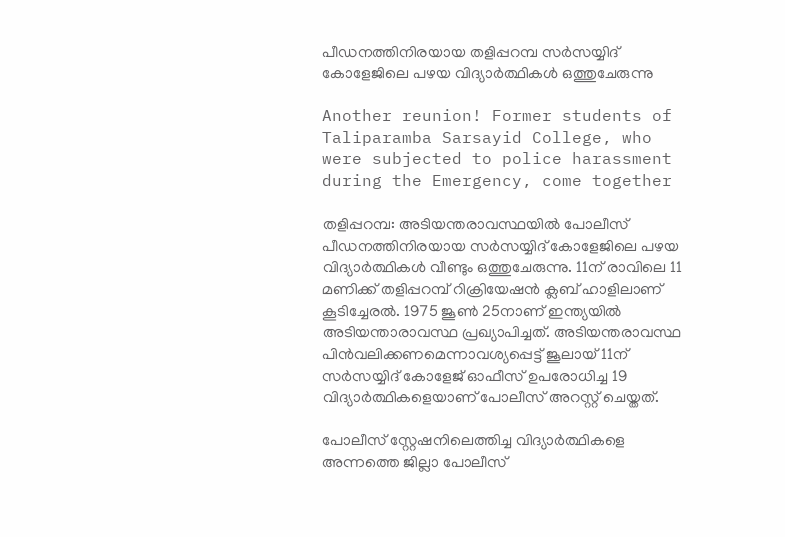പീഡനത്തിനിരയായ തളിപ്പറമ്പ സര്‍സയ്യിദ് കോളേജിലെ പഴയ വിദ്യാര്‍ത്ഥികള്‍ ഒത്തുചേരുന്നു

Another reunion! Former students of Taliparamba Sarsayid College, who were subjected to police harassment during the Emergency, come together

തളിപ്പറമ്പ: അടിയന്തരാവസ്ഥയില്‍ പോലീസ് പീഡനത്തിനിരയായ സര്‍സയ്യിദ് കോളേജിലെ പഴയ വിദ്യാര്‍ത്ഥികള്‍ വീണ്ടും ഒത്തുചേരുന്നു. 11ന് രാവിലെ 11 മണിക്ക് തളിപ്പറമ്പ് റിക്രിയേഷന്‍ ക്ലബ് ഹാളിലാണ് കൂടിച്ചേരല്‍. 1975 ജൂണ്‍ 25നാണ് ഇന്ത്യയില്‍ അടിയന്താരാവസ്ഥ പ്രഖ്യാപിച്ചത്. അടിയന്തരാവസ്ഥ പിന്‍വലിക്കണമെന്നാവശ്യപ്പെട്ട് ജൂലായ് 11ന് സര്‍സയ്യിദ് കോളേജ് ഓഫീസ് ഉപരോധിച്ച 19 വിദ്യാര്‍ത്ഥികളെയാണ് പോലീസ് അറസ്റ്റ് ചെയ്തത്.

പോലീസ് സ്റ്റേഷനിലെത്തിച്ച വിദ്യാര്‍ത്ഥികളെ അന്നത്തെ ജില്ലാ പോലീസ്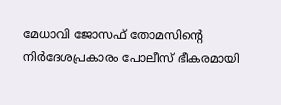മേധാവി ജോസഫ് തോമസിന്റെ നിര്‍ദേശപ്രകാരം പോലീസ് ഭീകരമായി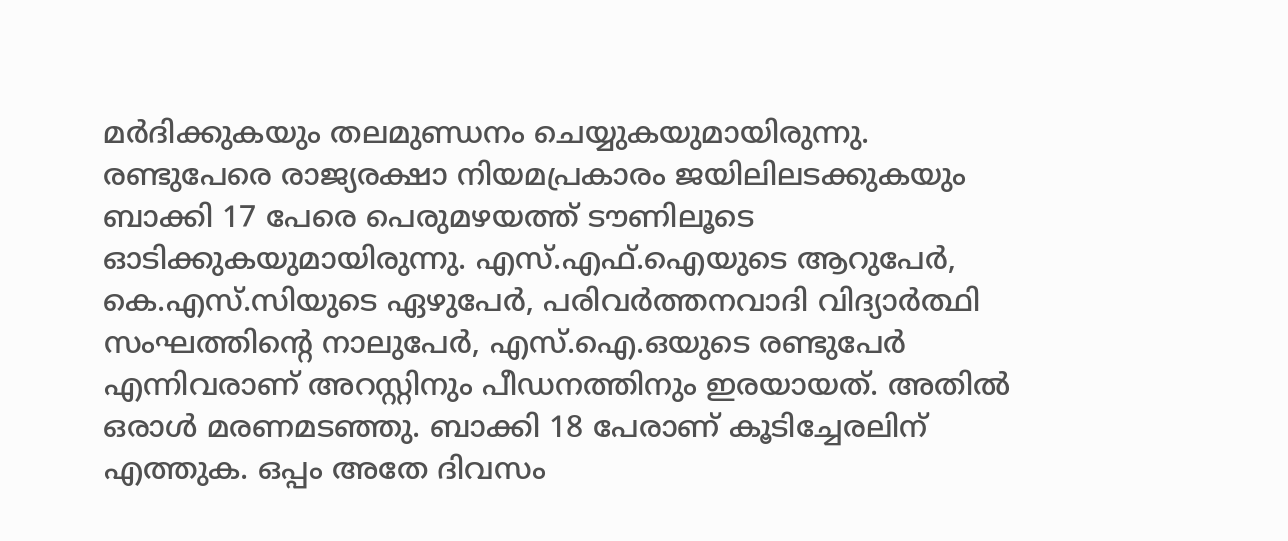മര്‍ദിക്കുകയും തലമുണ്ഡനം ചെയ്യുകയുമായിരുന്നു. രണ്ടുപേരെ രാജ്യരക്ഷാ നിയമപ്രകാരം ജയിലിലടക്കുകയും ബാക്കി 17 പേരെ പെരുമഴയത്ത് ടൗണിലൂടെ ഓടിക്കുകയുമായിരുന്നു. എസ്.എഫ്.ഐയുടെ ആറുപേര്‍, കെ.എസ്.സിയുടെ ഏഴുപേര്‍, പരിവര്‍ത്തനവാദി വിദ്യാര്‍ത്ഥി സംഘത്തിന്റെ നാലുപേര്‍, എസ്.ഐ.ഒയുടെ രണ്ടുപേര്‍ എന്നിവരാണ് അറസ്റ്റിനും പീഡനത്തിനും ഇരയായത്. അതില്‍ ഒരാള്‍ മരണമടഞ്ഞു. ബാക്കി 18 പേരാണ് കൂടിച്ചേരലിന് എത്തുക. ഒപ്പം അതേ ദിവസം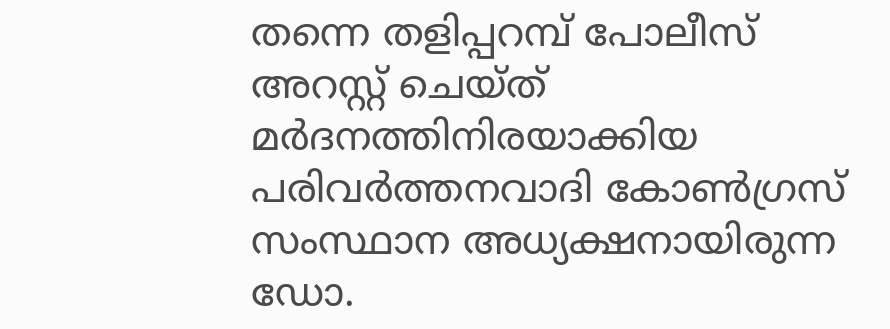തന്നെ തളിപ്പറമ്പ് പോലീസ് അറസ്റ്റ് ചെയ്ത് മര്‍ദനത്തിനിരയാക്കിയ പരിവര്‍ത്തനവാദി കോണ്‍ഗ്രസ് സംസ്ഥാന അധ്യക്ഷനായിരുന്ന ഡോ.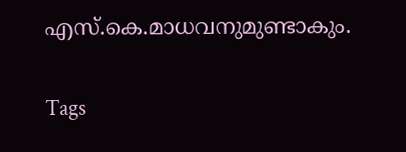എസ്.കെ.മാധവനുമുണ്ടാകും.

Tags